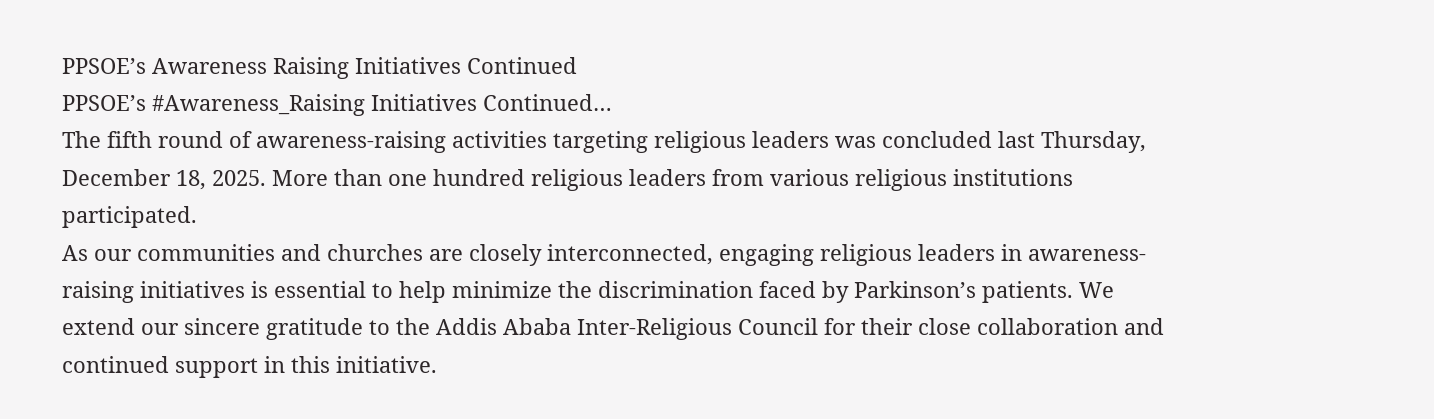PPSOE’s Awareness Raising Initiatives Continued
PPSOE’s #Awareness_Raising Initiatives Continued…
The fifth round of awareness-raising activities targeting religious leaders was concluded last Thursday, December 18, 2025. More than one hundred religious leaders from various religious institutions participated.
As our communities and churches are closely interconnected, engaging religious leaders in awareness-raising initiatives is essential to help minimize the discrimination faced by Parkinson’s patients. We extend our sincere gratitude to the Addis Ababa Inter-Religious Council for their close collaboration and continued support in this initiative.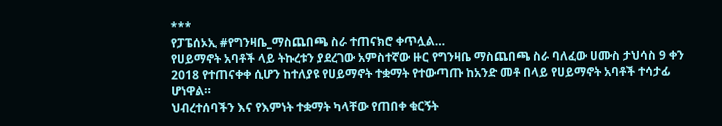***
የፓፔሰኦኢ #የግንዛቤ_ማስጨበጫ ስራ ተጠናክሮ ቀጥሏል…
የሀይማኖት አባቶች ላይ ትኩረቱን ያደረገው አምስተኛው ዙር የግንዛቤ ማስጨበጫ ስራ ባለፈው ሀሙስ ታህሳስ 9 ቀን 2018 የተጠናቀቀ ሲሆን ከተለያዩ የሀይማኖት ተቋማት የተውጣጡ ከአንድ መቶ በላይ የሀይማኖት አባቶች ተሳታፊ ሆነዋል።
ህብረተሰባችን እና የእምነት ተቋማት ካላቸው የጠበቀ ቁርኝት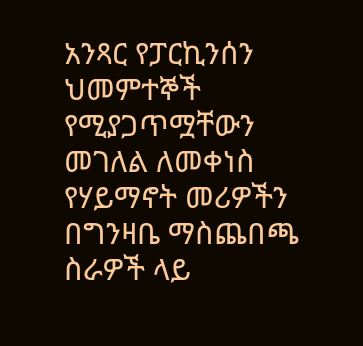አንጻር የፓርኪንሰን ህመምተኞች የሚያጋጥሟቸውን መገለል ለመቀነስ የሃይማኖት መሪዎችን በግንዛቤ ማስጨበጫ ስራዎች ላይ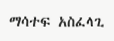ማሳተፍ አስፈላጊ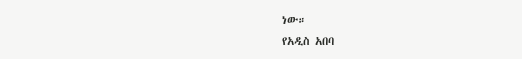ነው።
የአዲስ አበባ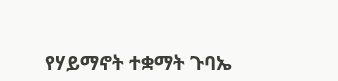የሃይማኖት ተቋማት ጉባኤ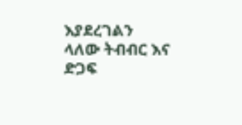እያደረገልን ላለው ትብብር እና ድጋፍ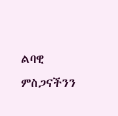ልባዊ ምስጋናችንን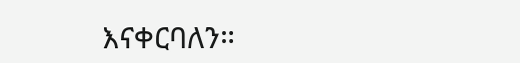እናቀርባለን።